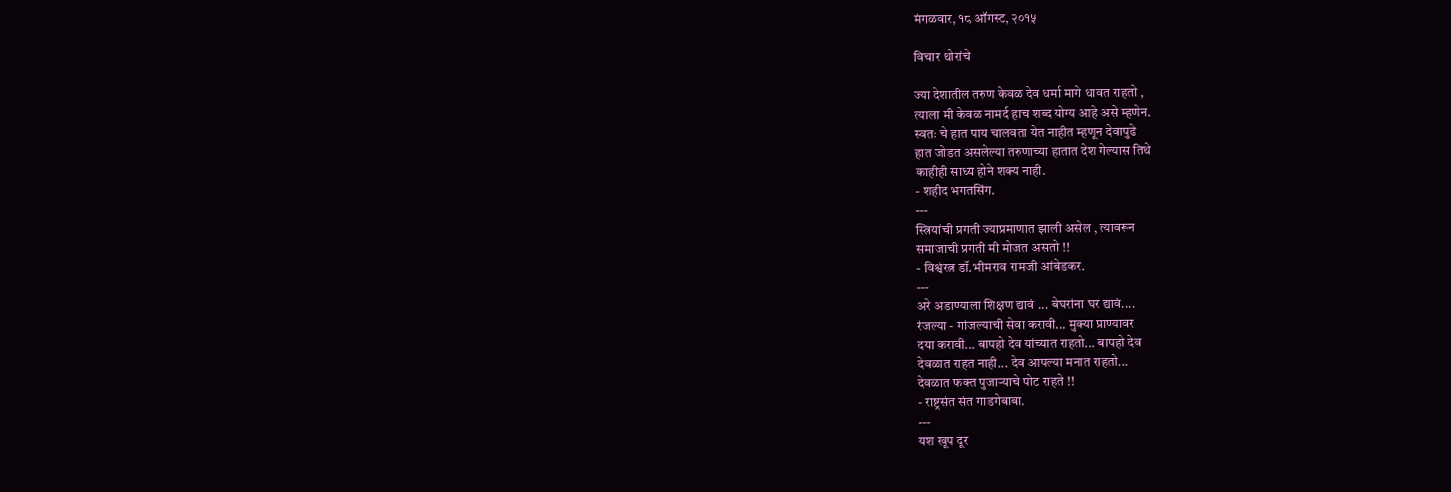मंगळवार, १८ ऑगस्ट, २०१५

विचार थोरांचे

ज्या देशातील तरुण केवळ देव धर्मा मागे धावत राहतो ,
त्याला मी केवळ नामर्द हाच शब्द योग्य आहे असे म्हणेन.
स्वतः चे हात पाय चालवता येत नाहीत म्हणून देवापुढे
हात जोडत असलेल्या तरुणाच्या हातात देश गेल्यास तिथे
काहीही साध्य होने शक्य नाही.
- शहीद भगतसिंग.
---
स्त्रियांची प्रगती ज्याप्रमाणात झाली असेल , त्यावरून
समाजाची प्रगती मी मोजत असतो !!
- विश्वंरत्न डॉ.भीमराव रामजी आंबेडकर.
---
अरे अडाण्याला शिक्षण द्यावं ... बेघरांना घर द्यावं....
रंजल्या - गांजल्याची सेवा करावी... मुक्या प्राण्यावर
दया करावी... बापहो देव यांच्यात राहतो... बापहो देव
देवळात राहत नाही... देव आपल्या मनात राहतो...
देवळात फक्त पुजाऱ्याचे पोट राहते !!
- राष्ट्रसंत संत गाडगेबाबा.
---
यश खूप दूर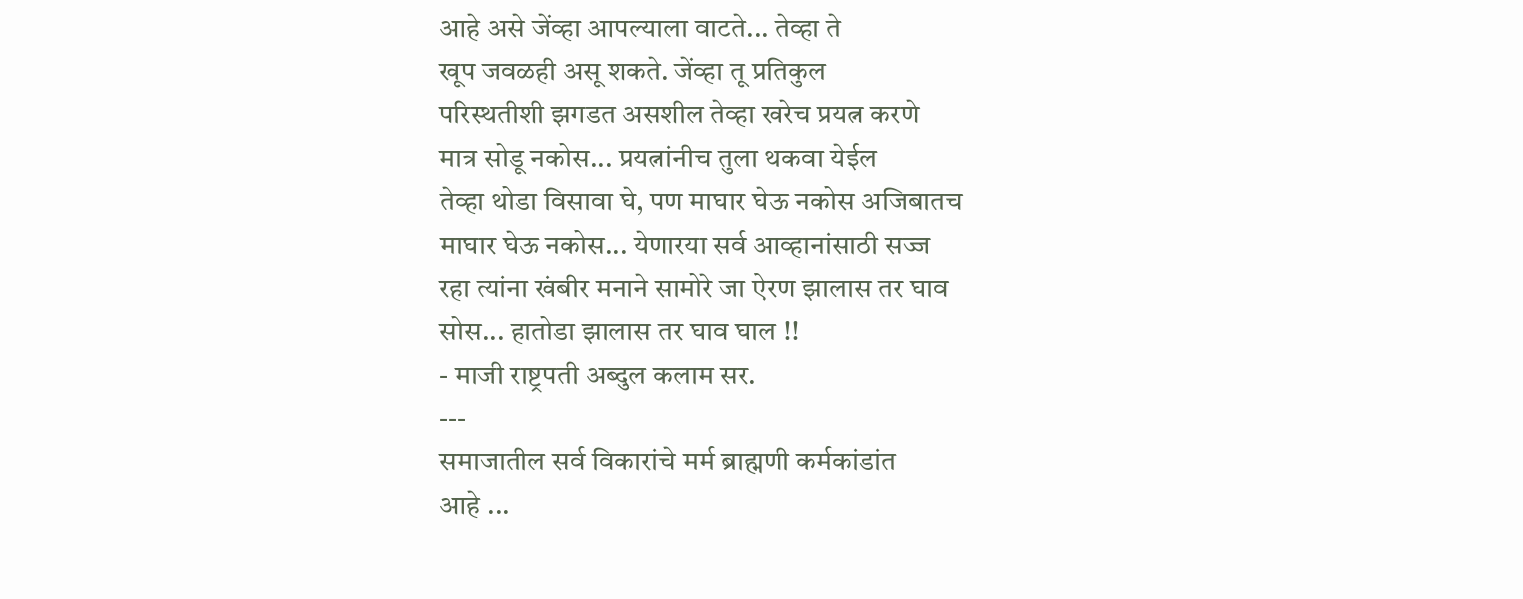आहे असे जेंव्हा आपल्याला वाटते... तेव्हा ते
खूप जवळही असू शकते. जेंव्हा तू प्रतिकुल
परिस्थतीशी झगडत असशील तेव्हा खरेच प्रयत्न करणे
मात्र सोडू नकोस... प्रयत्नांनीच तुला थकवा येईल
तेव्हा थोडा विसावा घे, पण माघार घेऊ नकोस अजिबातच
माघार घेऊ नकोस... येणारया सर्व आव्हानांसाठी सज्ज
रहा त्यांना खंबीर मनाने सामोरे जा ऐरण झालास तर घाव
सोस... हातोडा झालास तर घाव घाल !!
- माजी राष्ट्रपती अब्दुल कलाम सर.
---
समाजातील सर्व विकारांचे मर्म ब्राह्मणी कर्मकांडांत
आहे ...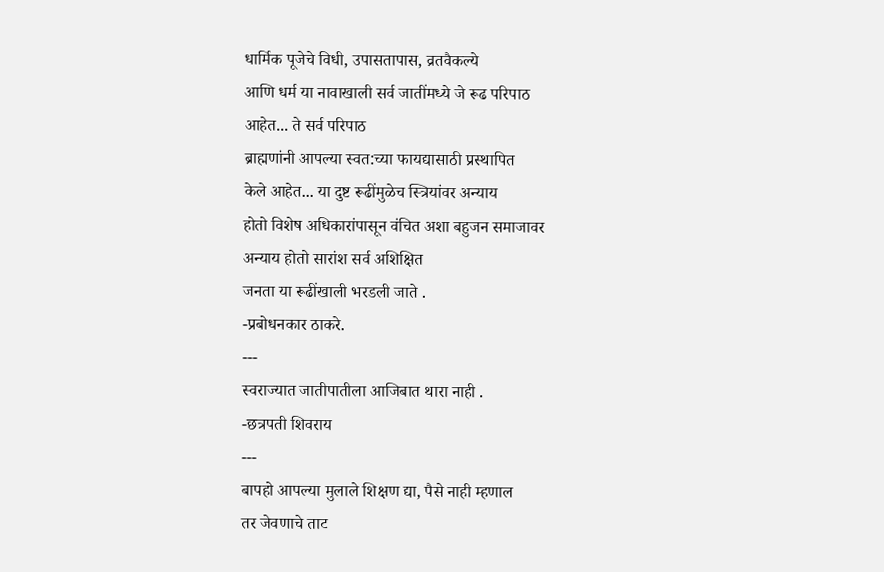धार्मिक पूजेचे विधी, उपासतापास, व्रतवैकल्ये
आणि धर्म या नावाखाली सर्व जातींमध्ये जे रूढ परिपाठ
आहेत... ते सर्व परिपाठ
ब्राह्मणांनी आपल्या स्वत:च्या फायद्यासाठी प्रस्थापित
केले आहेत... या दुष्ट रूढींमुळेच स्त्रियांवर अन्याय
होतो विशेष अधिकारांपासून वंचित अशा बहुजन समाजावर
अन्याय होतो सारांश सर्व अशिक्षित
जनता या रूढींखाली भरडली जाते .
-प्रबोधनकार ठाकरे.
---
स्वराज्यात जातीपातीला आजिबात थारा नाही .
-छत्रपती शिवराय
---
बापहो आपल्या मुलाले शिक्षण द्या, पैसे नाही म्हणाल
तर जेवणाचे ताट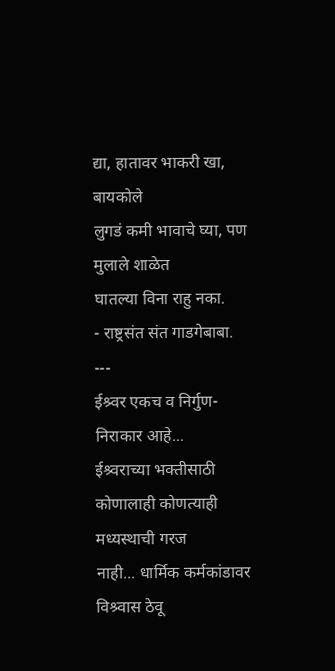द्या, हातावर भाकरी खा, बायकोले
लुगडं कमी भावाचे घ्या, पण मुलाले शाळेत
घातल्या विना राहु नका.
- राष्ट्रसंत संत गाडगेबाबा.
---
ईश्र्वर एकच व निर्गुण-निराकार आहे...
ईश्र्वराच्या भक्तीसाठी कोणालाही कोणत्याही मध्यस्थाची गरज
नाही... धार्मिक कर्मकांडावर विश्र्वास ठेवू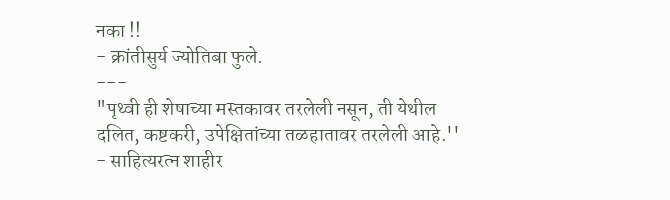नका !!
- क्रांतीसुर्य ज्योतिबा फुले.
---
"पृथ्वी ही शेषाच्या मस्तकावर तरलेली नसून, ती येथील
दलित, कष्टकरी, उपेक्षितांच्या तळहातावर तरलेली आहे.''
- साहित्यरत्न शाहीर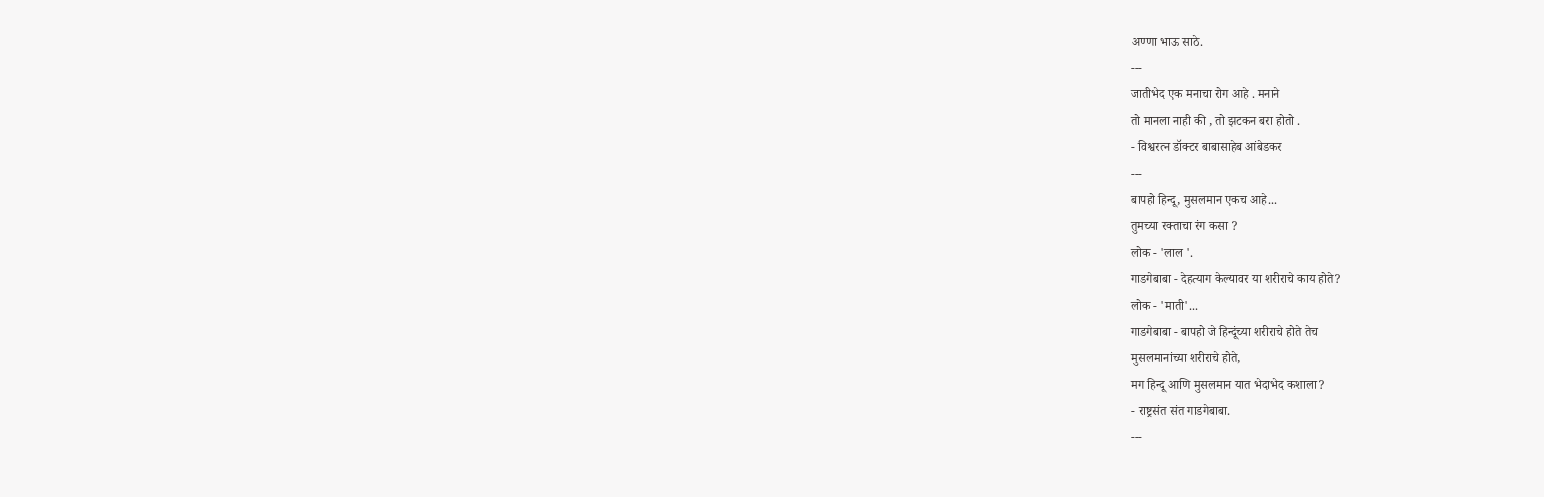अण्णा भाऊ साठे.
---
जातीभेद एक मनाचा रोग आहे . मनाने
तो मानला नाही की , तो झटकन बरा होतो .
- विश्वरत्न डॉक्टर बाबासाहेब आंबेडकर
---
बापहो हिन्दू, मुसलमान एकच आहे...
तुमच्या रक्ताचा रंग कसा ?
लोक - 'लाल '.
गाडगेबाबा - देहत्याग केल्यावर या शरीराचे काय होते?
लोक - 'माती'...
गाडगेबाबा - बापहो जे हिन्दूंच्या शरीराचे होते तेच
मुसलमानांच्या शरीराचे होते,
मग हिन्दू आणि मुसलमान यात भेदाभेद कशाला?
- राष्ट्रसंत संत गाडगेबाबा.
---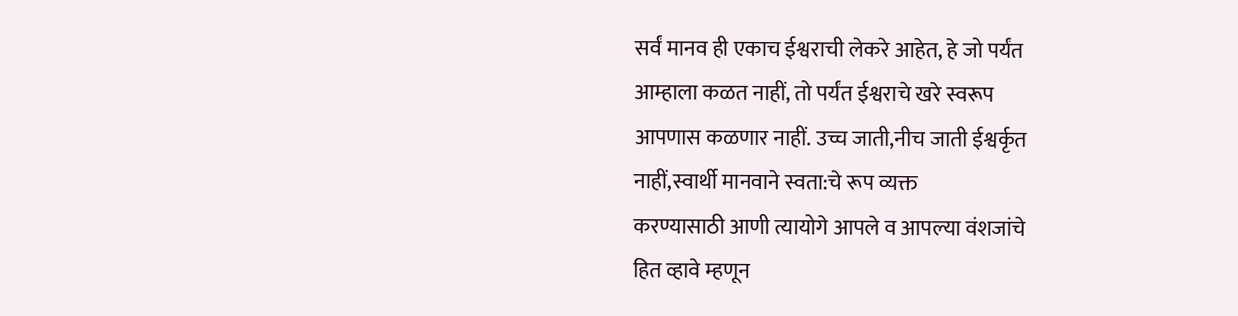सर्वं मानव ही एकाच ईश्वराची लेकरे आहेत, हे जो पर्यंत
आम्हाला कळत नाहीं, तो पर्यंत ईश्वराचे खरे स्वरूप
आपणास कळणार नाहीं. उच्च जाती,नीच जाती ईश्वर्कृत
नाहीं,स्वार्थी मानवाने स्वता:चे रूप व्यक्त
करण्यासाठी आणी त्यायोगे आपले व आपल्या वंशजांचे
हित व्हावे म्हणून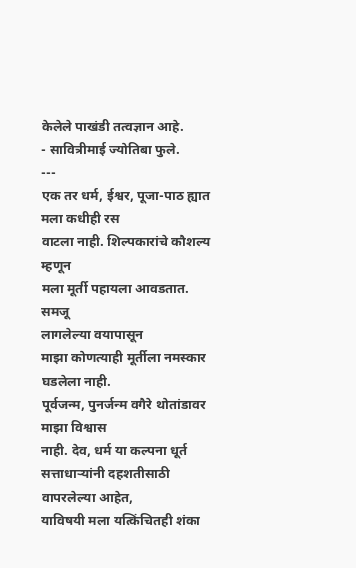केलेले पाखंडी तत्वज्ञान आहे.
- सावित्रीमाई ज्योतिबा फुले.
---
एक तर धर्म, ईश्वर, पूजा-पाठ ह्यात मला कधीही रस
वाटला नाही. शिल्पकारांचे कौशल्य म्हणून
मला मूर्ती पहायला आवडतात. समजू
लागलेल्या वयापासून
माझा कोणत्याही मूर्तीला नमस्कार घडलेला नाही.
पूर्वजन्म, पुनर्जन्म वगैरे थोतांडावर माझा विश्वास
नाही. देव, धर्म या कल्पना धूर्त
सत्ताधाऱ्यांनी दहशतीसाठी वापरलेल्या आहेत,
याविषयी मला यत्किंचितही शंका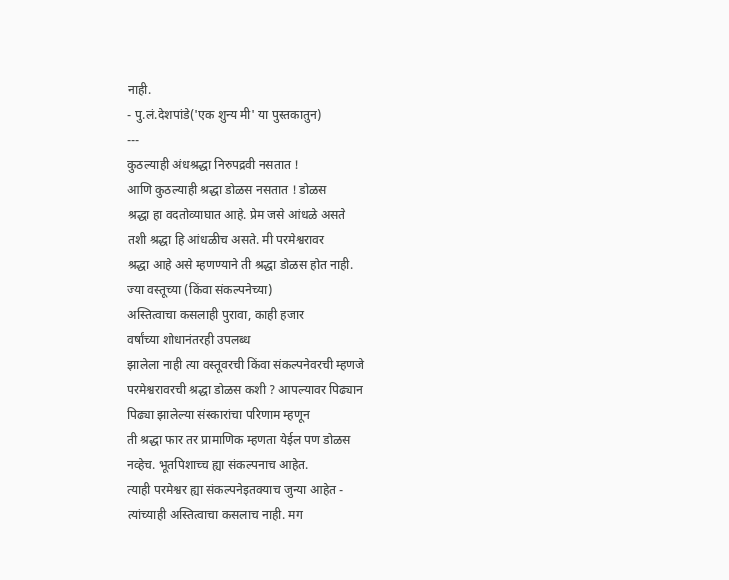नाही.
- पु.लं.देशपांडे('एक शुन्य मी' या पुस्तकातुन)
---
कुठल्याही अंधश्रद्धा निरुपद्रवी नसतात !
आणि कुठल्याही श्रद्धा डोळस नसतात ! डोळस
श्रद्धा हा वदतोव्याघात आहे. प्रेम जसे आंधळे असते
तशी श्रद्धा हि आंधळीच असते. मी परमेश्वरावर
श्रद्धा आहे असे म्हणण्याने ती श्रद्धा डोळस होत नाही.
ज्या वस्तूच्या (किंवा संकल्पनेच्या)
अस्तित्वाचा कसलाही पुरावा, काही हजार
वर्षांच्या शोधानंतरही उपलब्ध
झालेला नाही त्या वस्तूवरची किंवा संकल्पनेवरची म्हणजे
परमेश्वरावरची श्रद्धा डोळस कशी ? आपल्यावर पिढ्यान
पिढ्या झालेल्या संस्कारांचा परिणाम म्हणून
ती श्रद्धा फार तर प्रामाणिक म्हणता येईल पण डोळस
नव्हेच. भूतपिशाच्च ह्या संकल्पनाच आहेत.
त्याही परमेश्वर ह्या संकल्पनेइतक्याच जुन्या आहेत -
त्यांच्याही अस्तित्वाचा कसलाच नाही. मग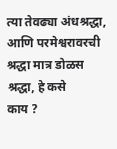त्या तेवढ्या अंधश्रद्धा,
आणि परमेश्वरावरची श्रद्धा मात्र डोळस श्रद्धा, हे कसे
काय ?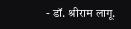- डॉ. श्रीराम लागू.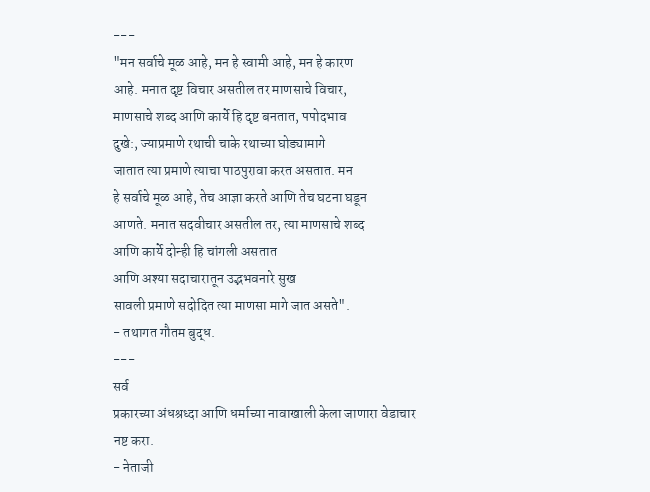---
"मन सर्वाचे मूळ आहे, मन हे स्वामी आहे, मन हे कारण
आहे. मनात दृष्ट विचार असतील तर माणसाचे विचार,
माणसाचे शब्द आणि कार्ये हि दृष्ट बनतात, पपोदभाव
दुखे:, ज्याप्रमाणे रथाची चाके रथाच्या घोड्यामागे
जातात त्या प्रमाणे त्याचा पाठपुरावा करत असतात. मन
हे सर्वाचे मूळ आहे, तेच आज्ञा करते आणि तेच घटना घडून
आणते. मनात सदवीचार असतील तर, त्या माणसाचे शब्द
आणि कार्ये दोन्ही हि चांगली असतात
आणि अश्या सदाचारातून उद्भभवनारे सुख
सावली प्रमाणे सदोदित त्या माणसा मागे जात असते".
- तथागत गौतम बुद्ध.
---
सर्व
प्रकारच्या अंधश्रध्दा आणि धर्माच्या नावाखाली केला जाणारा वेडाचार
नष्ट करा.
- नेताजी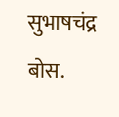सुभाषचंद्र बोस.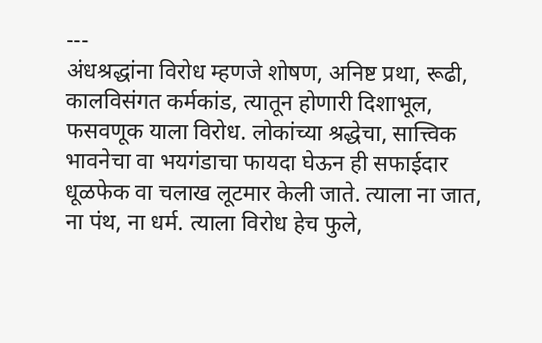---
अंधश्रद्धांना विरोध म्हणजे शोषण, अनिष्ट प्रथा, रूढी,
कालविसंगत कर्मकांड, त्यातून होणारी दिशाभूल,
फसवणूक याला विरोध. लोकांच्या श्रद्धेचा, सात्त्विक
भावनेचा वा भयगंडाचा फायदा घेऊन ही सफाईदार
धूळफेक वा चलाख लूटमार केली जाते. त्याला ना जात,
ना पंथ, ना धर्म. त्याला विरोध हेच फुले,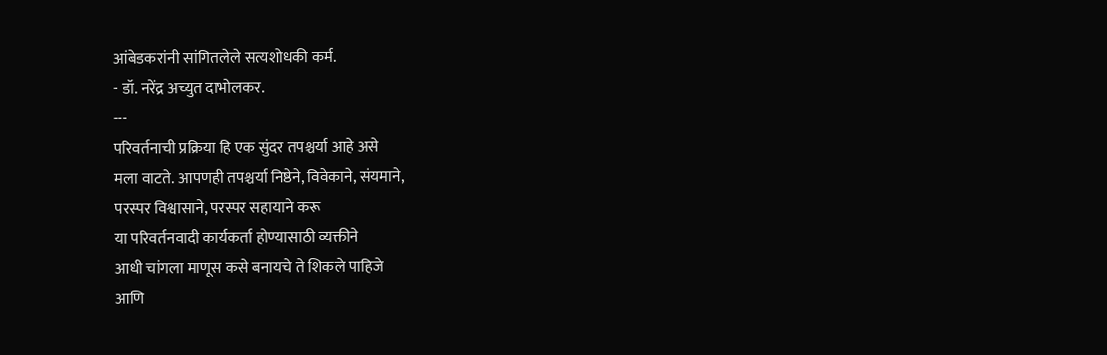आंबेडकरांनी सांगितलेले सत्यशोधकी कर्म.
- डॉ. नरेंद्र अच्युत दाभोलकर.
---
परिवर्तनाची प्रक्रिया हि एक सुंदर तपश्चर्या आहे असे
मला वाटते. आपणही तपश्चर्या निष्ठेने, विवेकाने, संयमाने,
परस्पर विश्वासाने, परस्पर सहायाने करू
या परिवर्तनवादी कार्यकर्ता होण्यासाठी व्यक्तीने
आधी चांगला माणूस कसे बनायचे ते शिकले पाहिजे
आणि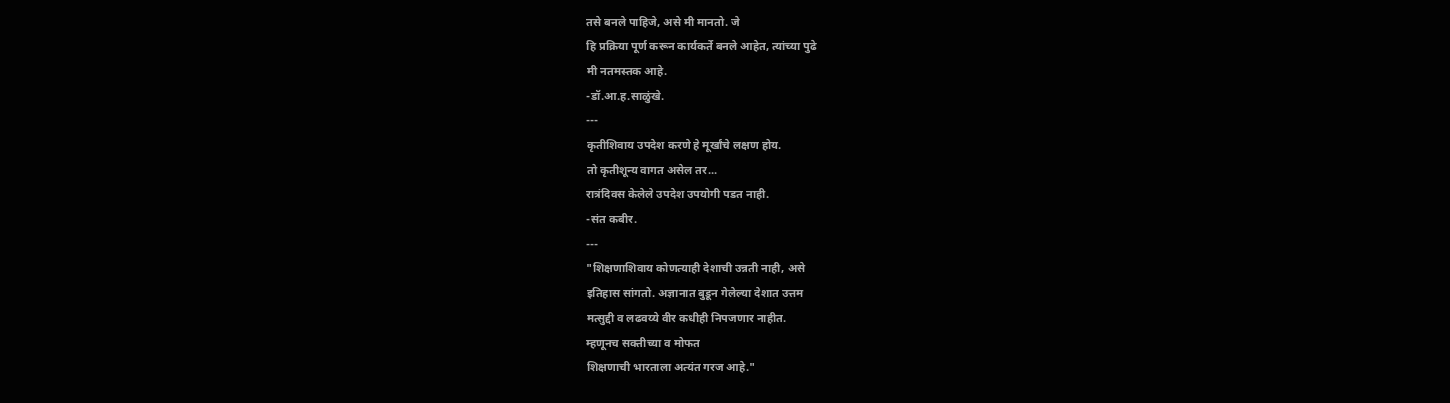तसे बनले पाहिजे, असे मी मानतो. जे
हि प्रक्रिया पूर्ण करून कार्यकर्ते बनले आहेत, त्यांच्या पुढे
मी नतमस्तक आहे.
-डॉ.आ.ह.साळुंखे.
---
कृतीशिवाय उपदेश करणे हे मूर्खांचे लक्षण होय.
तो कृतीशून्य वागत असेल तर...
रात्रंदिवस केलेले उपदेश उपयोगी पडत नाही.
-संत कबीर.
---
"शिक्षणाशिवाय कोणत्याही देशाची उन्नती नाही, असे
इतिहास सांगतो. अज्ञानात बुडून गेलेल्या देशात उत्तम
मत्सुद्दी व लढवय्ये वीर कधीही निपजणार नाहीत.
म्हणूनच सक्तीच्या व मोफत
शिक्षणाची भारताला अत्यंत गरज आहे."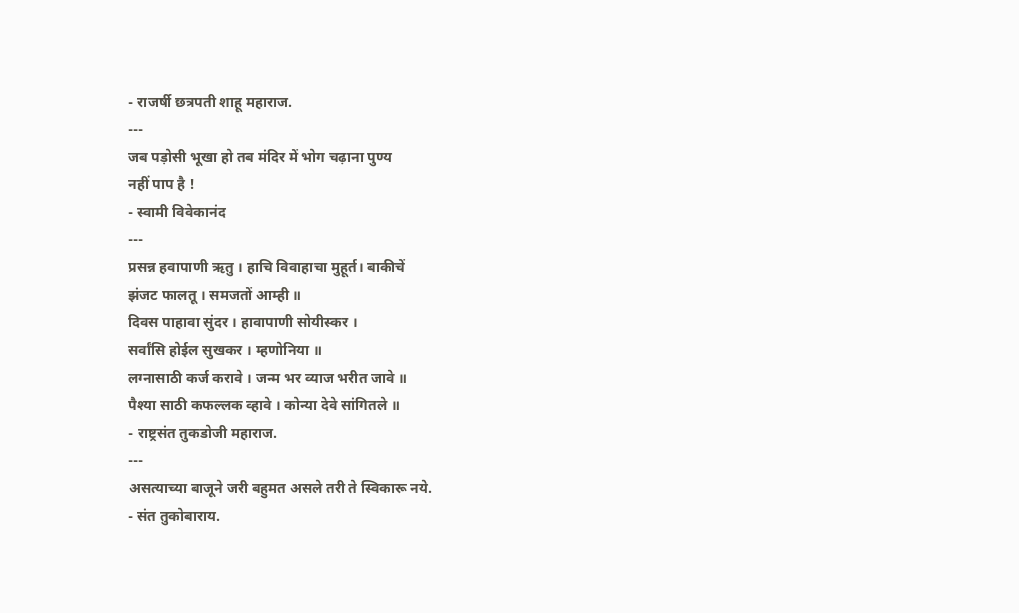- राजर्षी छत्रपती शाहू महाराज.
---
जब पड़ोसी भूखा हो तब मंदिर में भोग चढ़ाना पुण्य
नहीं पाप है !
- स्वामी विवेकानंद
---
प्रसन्न हवापाणी ऋतु । हाचि विवाहाचा मुहूर्त। बाकीचें
झंजट फालतू । समजतों आम्ही ॥
दिवस पाहावा सुंदर । हावापाणी सोयीस्कर ।
सर्वांसि होईल सुखकर । म्हणोनिया ॥
लग्नासाठी कर्ज करावे । जन्म भर व्याज भरीत जावे ॥
पैश्या साठी कफल्लक व्हावे । कोन्या देवे सांगितले ॥
- राष्ट्रसंत तुकडोजी महाराज.
---
असत्याच्या बाजूने जरी बहुमत असले तरी ते स्विकारू नये.
- संत तुकोबाराय.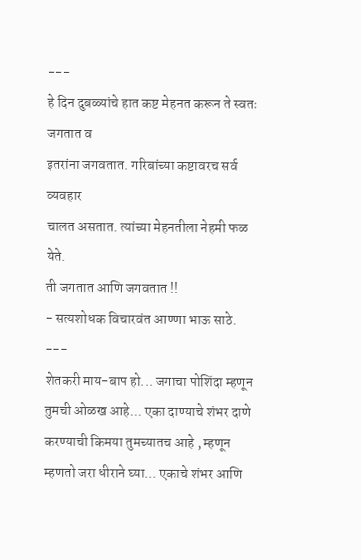---
हे दिन दुबळ्यांचे हात कष्ट मेहनत करून ते स्वतः जगतात व
इतरांना जगवतात. गरिबांच्या कष्टावरच सर्व व्यवहार
चालत असतात. त्यांच्या मेहनतीला नेहमी फळ येते.
ती जगतात आणि जगवतात !!
- सत्यशोधक विचारवंत आण्णा भाऊ साठे.
---
शेतकरी माय-बाप हो... जगाचा पोशिंदा म्हणून
तुमची ओळख आहे... एका दाण्याचे शंभर दाणे
करण्याची किमया तुमच्यातच आहे , म्हणून
म्हणतो जरा धीराने घ्या... एकाचे शंभर आणि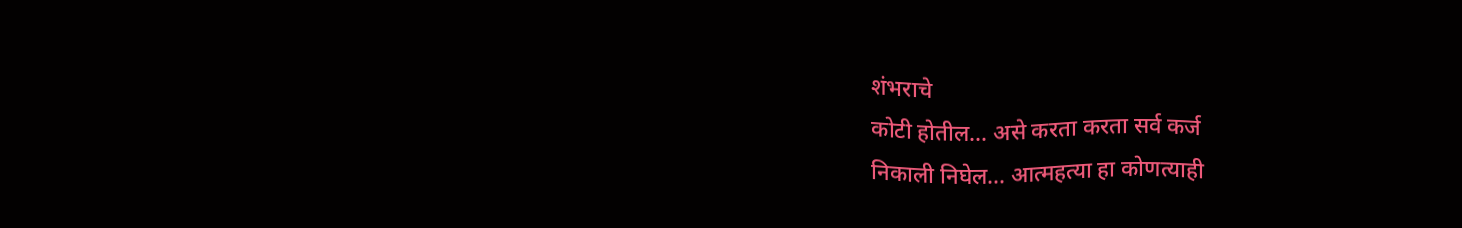शंभराचे
कोटी होतील... असे करता करता सर्व कर्ज
निकाली निघेल... आत्महत्या हा कोणत्याही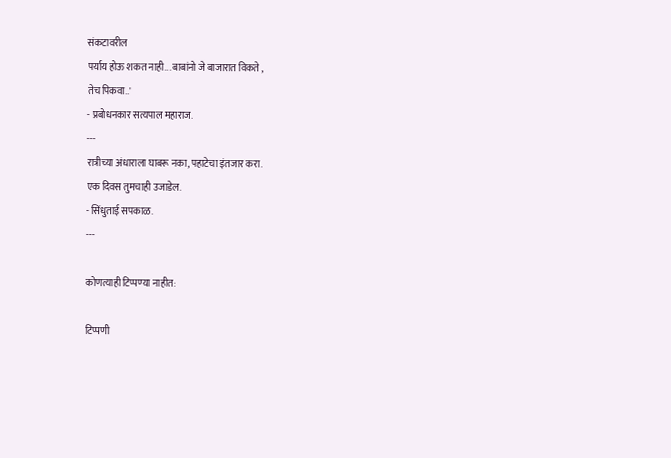संकटावरील
पर्याय होऊ शकत नाही... बाबांनो जे बाजारात विकते ,
तेच पिकवा..'
- प्रबोधनकार सत्यपाल महाराज.
---
रात्रीच्या अंधाराला घाबरू नका, पहाटेचा इंतजार करा.
एक दिवस तुमचाही उजाडेल.
- सिंधुताई सपकाळ.
---

कोणत्याही टिप्पण्‍या नाहीत:

टिप्पणी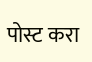पोस्ट करा